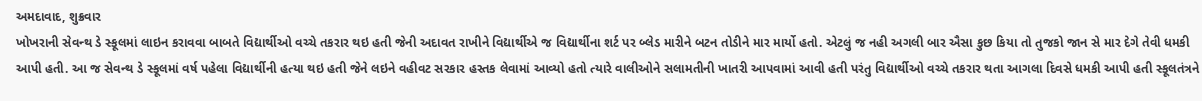અમદાવાદ, શુક્રવાર
ખોખરાની સેવન્થ ડે સ્કૂલમાં લાઇન કરાવવા બાબતે વિદ્યાર્થીઓ વચ્ચે તકરાર થઇ હતી જેની અદાવત રાખીને વિદ્યાર્થીએ જ વિદ્યાર્થીના શર્ટ પર બ્લેડ મારીને બટન તોડીને માર માર્યો હતો. એટલું જ નહી અગલી બાર ઐસા કુછ કિયા તો તુજકો જાન સે માર દેગે તેવી ધમકી આપી હતી. આ જ સેવન્થ ડે સ્કૂલમાં વર્ષ પહેલા વિદ્યાર્થીની હત્યા થઇ હતી જેને લઇને વહીવટ સરકાર હસ્તક લેવામાં આવ્યો હતો ત્યારે વાલીઓને સલામતીની ખાતરી આપવામાં આવી હતી પરંતુ વિદ્યાર્થીઓ વચ્ચે તકરાર થતા આગલા દિવસે ધમકી આપી હતી સ્કૂલતંત્રને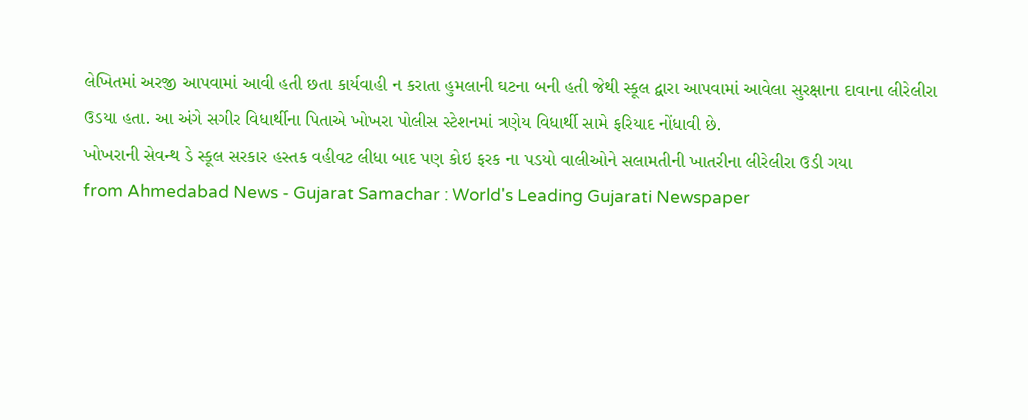લેખિતમાં અરજી આપવામાં આવી હતી છતા કાર્યવાહી ન કરાતા હુમલાની ઘટના બની હતી જેથી સ્કૂલ દ્વારા આપવામાં આવેલા સુરક્ષાના દાવાના લીરેલીરા ઉડયા હતા. આ અંગે સગીર વિધાર્થીના પિતાએ ખોખરા પોલીસ સ્ટેશનમાં ત્રણેય વિધાર્થી સામે ફરિયાદ નોંધાવી છે.
ખોખરાની સેવન્થ ડે સ્કૂલ સરકાર હસ્તક વહીવટ લીધા બાદ પણ કોઇ ફરક ના પડયો વાલીઓને સલામતીની ખાતરીના લીરેલીરા ઉડી ગયા
from Ahmedabad News - Gujarat Samachar : World's Leading Gujarati Newspaper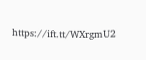https://ift.tt/WXrgmU2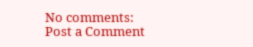No comments:
Post a Comment